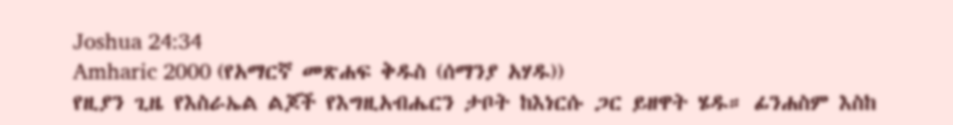Joshua 24:34
Amharic 2000 (የአማርኛ መጽሐፍ ቅዱስ (ሰማንያ አሃዱ))
የዚያን ጊዜ የእስራኤል ልጆች የእግዚአብሔርን ታቦት ከእነርሱ ጋር ይዘዋት ሄዱ። ፊንሐስም እስከ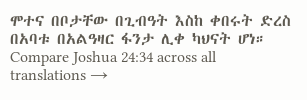ሞተና በቦታቸው በጊብዓት እስከ ቀበሩት ድረስ በአባቱ በአልዓዛር ፋንታ ሊቀ ካህናት ሆነ።
Compare Joshua 24:34 across all translations →